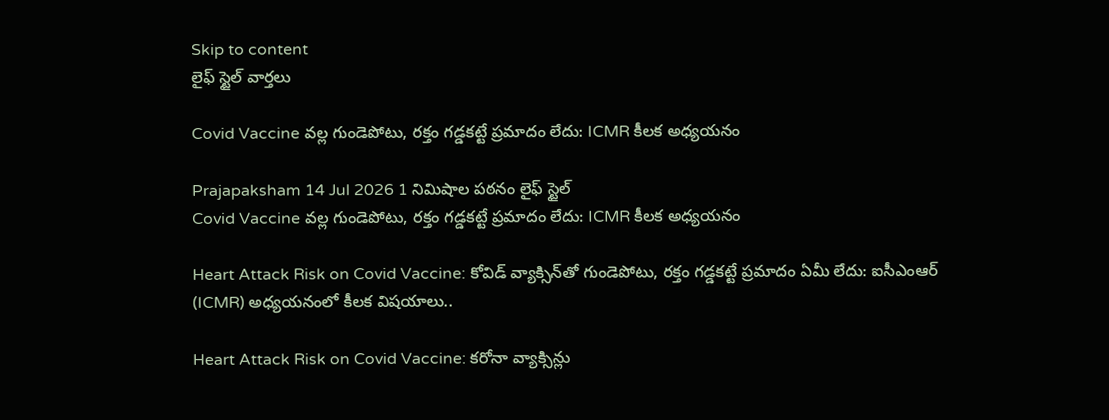Skip to content
లైఫ్ స్టైల్ వార్తలు

Covid Vaccine వల్ల గుండెపోటు, రక్తం గడ్డకట్టే ప్రమాదం లేదు: ICMR కీలక అధ్యయనం

Prajapaksham 14 Jul 2026 1 నిమిషాల పఠనం లైఫ్ స్టైల్
Covid Vaccine వల్ల గుండెపోటు, రక్తం గడ్డకట్టే ప్రమాదం లేదు: ICMR కీలక అధ్యయనం

Heart Attack Risk on Covid Vaccine: కోవిడ్ వ్యాక్సిన్‌తో గుండెపోటు, రక్తం గడ్డకట్టే ప్రమాదం ఏమీ లేదు: ఐసీఎంఆర్ (ICMR) అధ్యయనంలో కీలక విషయాలు..

Heart Attack Risk on Covid Vaccine: కరోనా వ్యాక్సిన్లు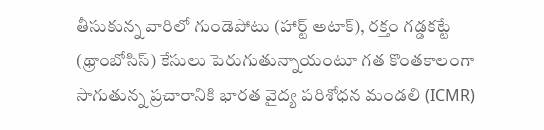తీసుకున్న వారిలో గుండెపోటు (హార్ట్ అటాక్), రక్తం గడ్డకట్టే (థ్రాంబోసిస్) కేసులు పెరుగుతున్నాయంటూ గత కొంతకాలంగా సాగుతున్న ప్రచారానికి భారత వైద్య పరిశోధన మండలి (ICMR)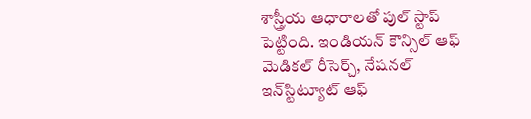శాస్త్రీయ ఆధారాలతో పుల్ స్టాప్ పెట్టింది. ఇండియన్ కౌన్సిల్ ఆఫ్ మెడికల్ రీసెర్చ్, నేషనల్ ఇన్‌స్టిట్యూట్ ఆఫ్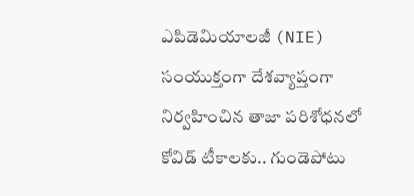ఎపిడెమియాలజీ (NIE) సంయుక్తంగా దేశవ్యాప్తంగా నిర్వహించిన తాజా పరిశోధనలో కోవిడ్ టీకాలకు.. గుండెపోటు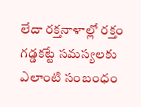లేదా రక్తనాళాల్లో రక్తం గడ్డకట్టే సమస్యలకు ఎలాంటి సంబంధం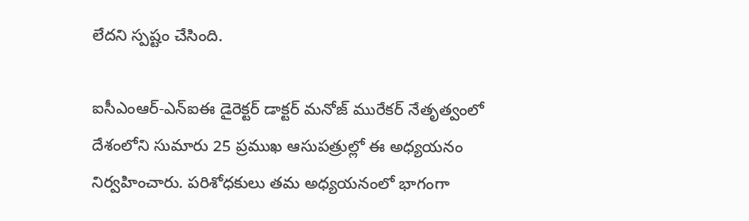లేదని స్పష్టం చేసింది.

ఐసీఎంఆర్-ఎన్ఐఈ డైరెక్టర్ డాక్టర్ మనోజ్ మురేకర్ నేతృత్వంలో దేశంలోని సుమారు 25 ప్రముఖ ఆసుపత్రుల్లో ఈ అధ్యయనం నిర్వహించారు. పరిశోధకులు తమ అధ్యయనంలో భాగంగా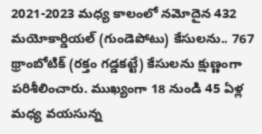2021-2023 మధ్య కాలంలో నమోదైన 432 మయోకార్డియల్ (గుండెపోటు) కేసులను.. 767 థ్రాంబోటిక్ (రక్తం గడ్డకట్టే) కేసులను క్షుణ్ణంగా పరిశీలించారు. ముఖ్యంగా 18 నుండి 45 ఏళ్ల మధ్య వయసున్న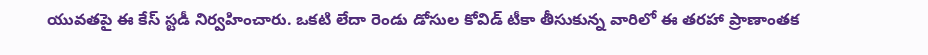యువతపై ఈ కేస్ స్టడీ నిర్వహించారు. ఒకటి లేదా రెండు డోసుల కోవిడ్ టీకా తీసుకున్న వారిలో ఈ తరహా ప్రాణాంతక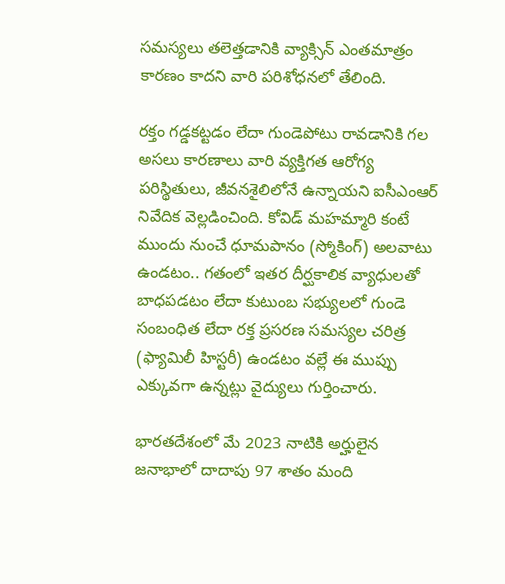సమస్యలు తలెత్తడానికి వ్యాక్సిన్ ఎంతమాత్రం కారణం కాదని వారి పరిశోధనలో తేలింది.

రక్తం గడ్డకట్టడం లేదా గుండెపోటు రావడానికి గల అసలు కారణాలు వారి వ్యక్తిగత ఆరోగ్య పరిస్థితులు, జీవనశైలిలోనే ఉన్నాయని ఐసీఎంఆర్ నివేదిక వెల్లడించింది. కోవిడ్ మహమ్మారి కంటే ముందు నుంచే ధూమపానం (స్మోకింగ్) అలవాటు ఉండటం.. గతంలో ఇతర దీర్ఘకాలిక వ్యాధులతో బాధపడటం లేదా కుటుంబ సభ్యులలో గుండె సంబంధిత లేదా రక్త ప్రసరణ సమస్యల చరిత్ర (ఫ్యామిలీ హిస్టరీ) ఉండటం వల్లే ఈ ముప్పు ఎక్కువగా ఉన్నట్లు వైద్యులు గుర్తించారు.

భారతదేశంలో మే 2023 నాటికి అర్హులైన జనాభాలో దాదాపు 97 శాతం మంది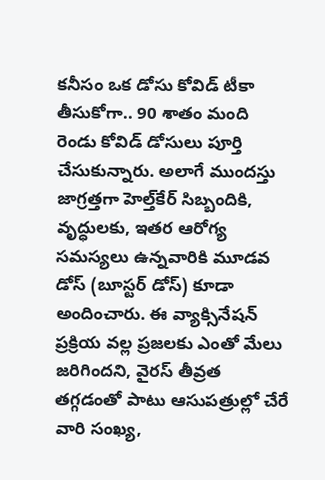కనీసం ఒక డోసు కోవిడ్ టీకా తీసుకోగా.. 90 శాతం మంది రెండు కోవిడ్ డోసులు పూర్తి చేసుకున్నారు. అలాగే ముందస్తు జాగ్రత్తగా హెల్త్‌కేర్ సిబ్బందికి, వృద్ధులకు, ఇతర ఆరోగ్య సమస్యలు ఉన్నవారికి మూడవ డోస్ (బూస్టర్ డోస్) కూడా అందించారు. ఈ వ్యాక్సినేషన్ ప్రక్రియ వల్ల ప్రజలకు ఎంతో మేలు జరిగిందని, వైరస్ తీవ్రత తగ్గడంతో పాటు ఆసుపత్రుల్లో చేరే వారి సంఖ్య,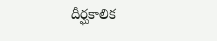దీర్ఘకాలిక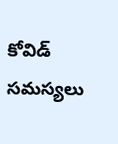కోవిడ్ సమస్యలు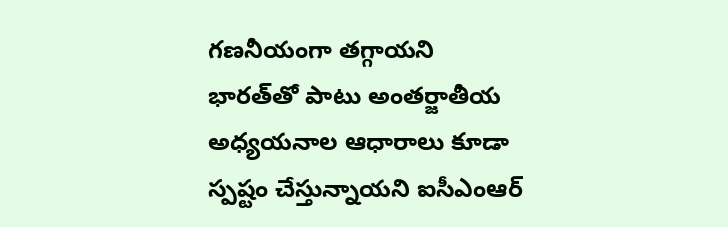గణనీయంగా తగ్గాయని భారత్‌తో పాటు అంతర్జాతీయ అధ్యయనాల ఆధారాలు కూడా స్పష్టం చేస్తున్నాయని ఐసీఎంఆర్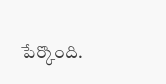పేర్కొంది.